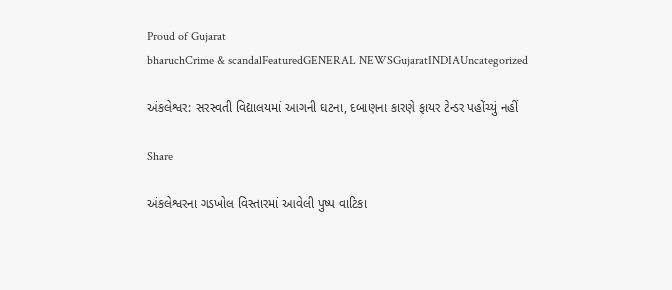Proud of Gujarat
bharuchCrime & scandalFeaturedGENERAL NEWSGujaratINDIAUncategorized

અંકલેશ્વર: સરસ્વતી વિદ્યાલયમાં આગની ઘટના, દબાણના કારણે ફાયર ટેન્ડર પહોંચ્યું નહીં

Share

અંકલેશ્વરના ગડખોલ વિસ્તારમાં આવેલી પુષ્પ વાટિકા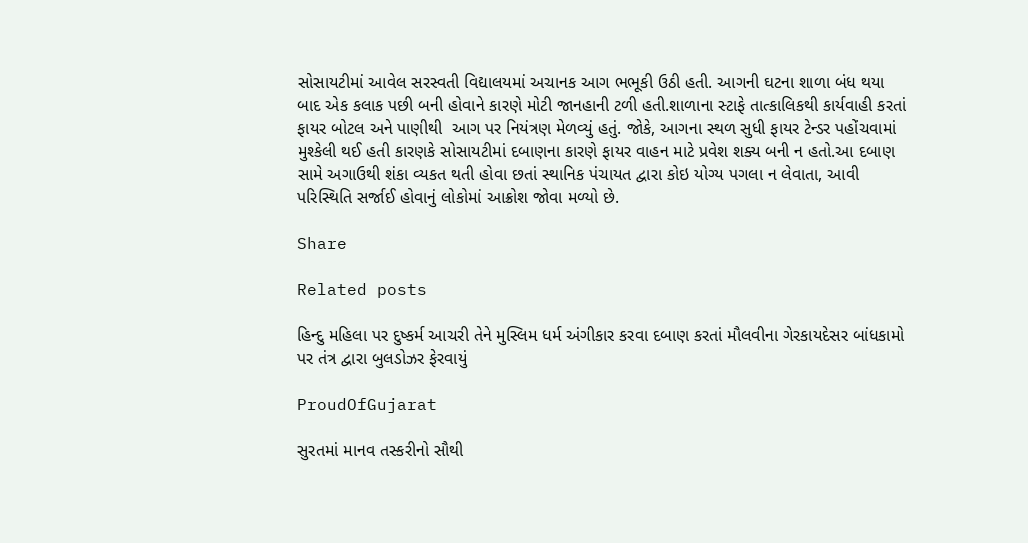સોસાયટીમાં આવેલ સરસ્વતી વિદ્યાલયમાં અચાનક આગ ભભૂકી ઉઠી હતી. આગની ઘટના શાળા બંધ થયા બાદ એક કલાક પછી બની હોવાને કારણે મોટી જાનહાની ટળી હતી.શાળાના સ્ટાફે તાત્કાલિકથી કાર્યવાહી કરતાં ફાયર બોટલ અને પાણીથી  આગ પર નિયંત્રણ મેળવ્યું હતું. જોકે, આગના સ્થળ સુધી ફાયર ટેન્ડર પહોંચવામાં મુશ્કેલી થઈ હતી કારણકે સોસાયટીમાં દબાણના કારણે ફાયર વાહન માટે પ્રવેશ શક્ય બની ન હતો.આ દબાણ સામે અગાઉથી શંકા વ્યકત થતી હોવા છતાં સ્થાનિક પંચાયત દ્વારા કોઇ યોગ્ય પગલા ન લેવાતા, આવી પરિસ્થિતિ સર્જાઈ હોવાનું લોકોમાં આક્રોશ જોવા મળ્યો છે.

Share

Related posts

હિન્દુ મહિલા પર દુષ્કર્મ આચરી તેને મુસ્લિમ ધર્મ અંગીકાર કરવા દબાણ કરતાં મૌલવીના ગેરકાયદેસર બાંધકામો પર તંત્ર દ્વારા બુલડોઝર ફેરવાયું

ProudOfGujarat

સુરતમાં માનવ તસ્કરીનો સૌથી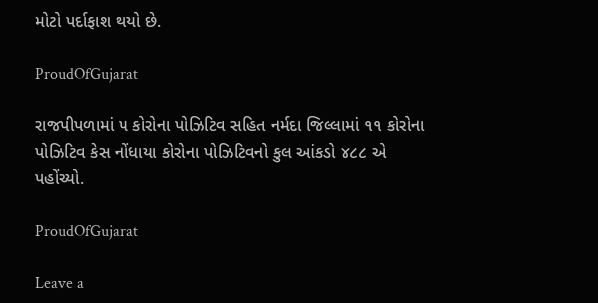મોટો પર્દાફાશ થયો છે.

ProudOfGujarat

રાજપીપળામાં ૫ કોરોના પોઝિટિવ સહિત નર્મદા જિલ્લામાં ૧૧ કોરોના પોઝિટિવ કેસ નોંધાયા કોરોના પોઝિટિવનો કુલ આંકડો ૪૮૮ એ પહોંચ્યો.

ProudOfGujarat

Leave a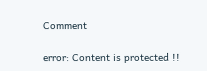Comment

error: Content is protected !!